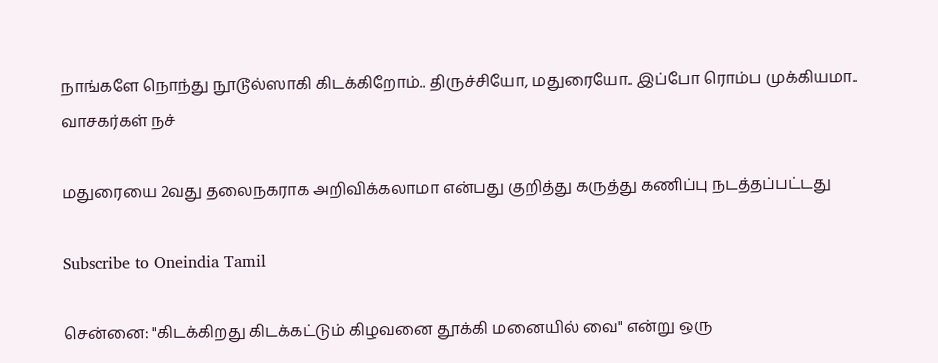நாங்களே நொந்து நூடூல்ஸாகி கிடக்கிறோம்.. திருச்சியோ, மதுரையோ.. இப்போ ரொம்ப முக்கியமா.. வாசகர்கள் நச்

மதுரையை 2வது தலைநகராக அறிவிக்கலாமா என்பது குறித்து கருத்து கணிப்பு நடத்தப்பட்டது

Subscribe to Oneindia Tamil

சென்னை: "கிடக்கிறது கிடக்கட்டும் கிழவனை தூக்கி மனையில் வை" என்று ஒரு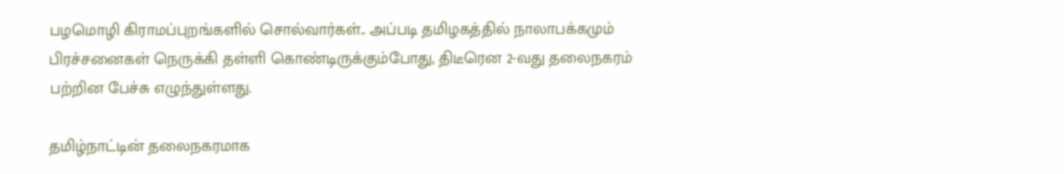பழமொழி கிராமப்புறங்களில் சொல்வார்கள்.. அப்படி தமிழகத்தில் நாலாபக்கமும் பிரச்சனைகள் நெருக்கி தள்ளி கொண்டிருக்கும்போது, திடீரென 2-வது தலைநகரம் பற்றின பேச்சு எழுந்துள்ளது.

தமிழ்நாட்டின் தலைநகரமாக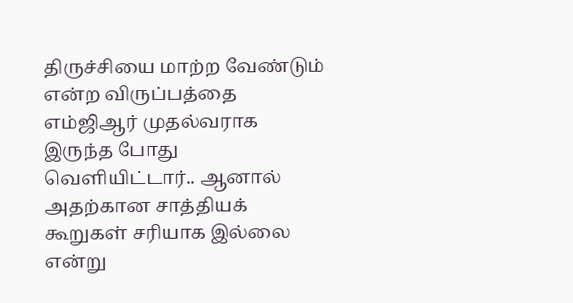திருச்சியை மாற்ற வேண்டும் என்ற விருப்பத்தை எம்ஜிஆர் முதல்வராக இருந்த போது வெளியிட்டார்.. ஆனால் அதற்கான சாத்தியக் கூறுகள் சரியாக இல்லை என்று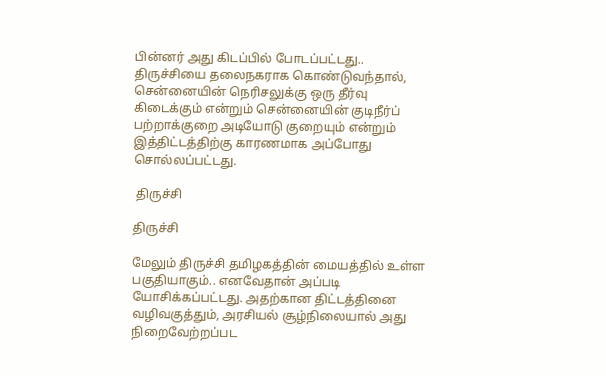பின்னர் அது கிடப்பில் போடப்பட்டது.. திருச்சியை தலைநகராக கொண்டுவந்தால், சென்னையின் நெரிசலுக்கு ஒரு தீர்வு கிடைக்கும் என்றும் சென்னையின் குடிநீர்ப் பற்றாக்குறை அடியோடு குறையும் என்றும் இத்திட்டத்திற்கு காரணமாக அப்போது சொல்லப்பட்டது.

 திருச்சி

திருச்சி

மேலும் திருச்சி தமிழகத்தின் மையத்தில் உள்ள பகுதியாகும்.. எனவேதான் அப்படி யோசிக்கப்பட்டது. அதற்கான திட்டத்தினை வழிவகுத்தும், அரசியல் சூழ்நிலையால் அது நிறைவேற்றப்பட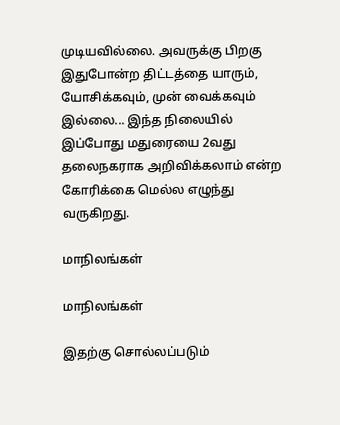முடியவில்லை. அவருக்கு பிறகு இதுபோன்ற திட்டத்தை யாரும், யோசிக்கவும், முன் வைக்கவும் இல்லை... இந்த நிலையில் இப்போது மதுரையை 2வது தலைநகராக அறிவிக்கலாம் என்ற கோரிக்கை மெல்ல எழுந்து வருகிறது.

மாநிலங்கள்

மாநிலங்கள்

இதற்கு சொல்லப்படும்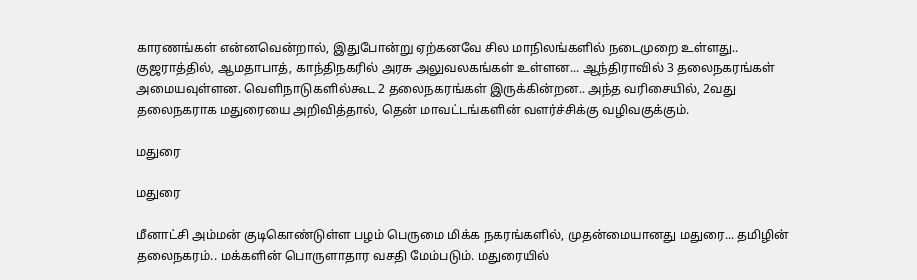காரணங்கள் என்னவென்றால், இதுபோன்று ஏற்கனவே சில மாநிலங்களில் நடைமுறை உள்ளது.. குஜராத்தில், ஆமதாபாத், காந்திநகரில் அரசு அலுவலகங்கள் உள்ளன... ஆந்திராவில் 3 தலைநகரங்கள் அமையவுள்ளன. வெளிநாடுகளில்கூட 2 தலைநகரங்கள் இருக்கின்றன.. அந்த வரிசையில், 2வது தலைநகராக மதுரையை அறிவித்தால், தென் மாவட்டங்களின் வளர்ச்சிக்கு வழிவகுக்கும்.

மதுரை

மதுரை

மீனாட்சி அம்மன் குடிகொண்டுள்ள பழம் பெருமை மிக்க நகரங்களில், முதன்மையானது மதுரை... தமிழின் தலைநகரம்.. மக்களின் பொருளாதார வசதி மேம்படும். மதுரையில்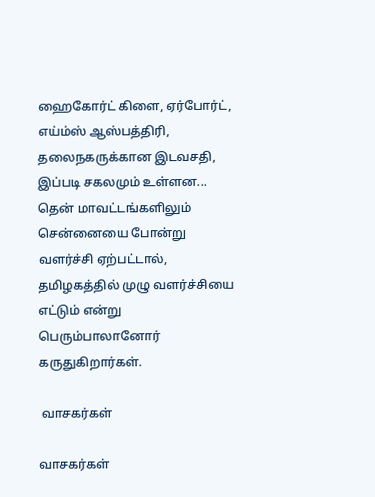ஹைகோர்ட் கிளை, ஏர்போர்ட், எய்ம்ஸ் ஆஸ்பத்திரி, தலைநகருக்கான இடவசதி, இப்படி சகலமும் உள்ளன... தென் மாவட்டங்களிலும் சென்னையை போன்று வளர்ச்சி ஏற்பட்டால், தமிழகத்தில் முழு வளர்ச்சியை எட்டும் என்று பெரும்பாலானோர் கருதுகிறார்கள்.

 வாசகர்கள்

வாசகர்கள்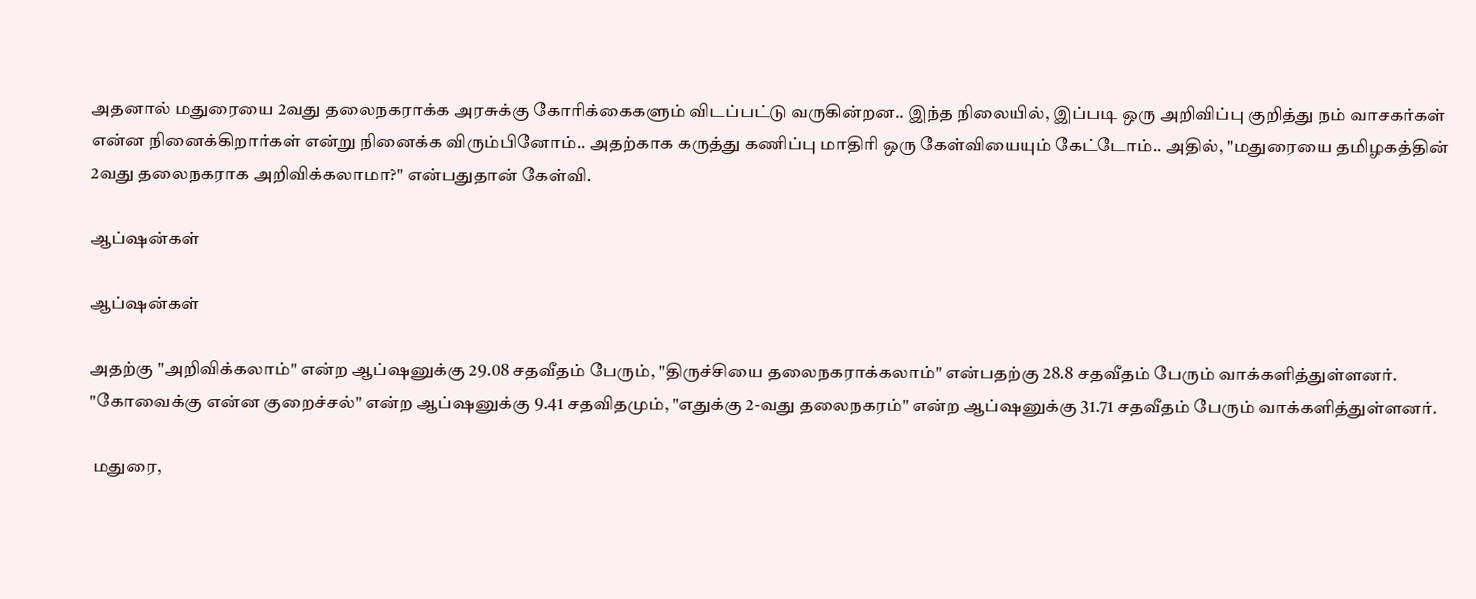அதனால் மதுரையை 2வது தலைநகராக்க அரசுக்கு கோரிக்கைகளும் விடப்பட்டு வருகின்றன.. இந்த நிலையில், இப்படி ஒரு அறிவிப்பு குறித்து நம் வாசகர்கள் என்ன நினைக்கிறார்கள் என்று நினைக்க விரும்பினோம்.. அதற்காக கருத்து கணிப்பு மாதிரி ஒரு கேள்வியையும் கேட்டோம்.. அதில், "மதுரையை தமிழகத்தின் 2வது தலைநகராக அறிவிக்கலாமா?" என்பதுதான் கேள்வி.

ஆப்ஷன்கள்

ஆப்ஷன்கள்

அதற்கு "அறிவிக்கலாம்" என்ற ஆப்ஷனுக்கு 29.08 சதவீதம் பேரும், "திருச்சியை தலைநகராக்கலாம்" என்பதற்கு 28.8 சதவீதம் பேரும் வாக்களித்துள்ளனர். "கோவைக்கு என்ன குறைச்சல்" என்ற ஆப்ஷனுக்கு 9.41 சதவிதமும், "எதுக்கு 2-வது தலைநகரம்" என்ற ஆப்ஷனுக்கு 31.71 சதவீதம் பேரும் வாக்களித்துள்ளனர்.

 மதுரை,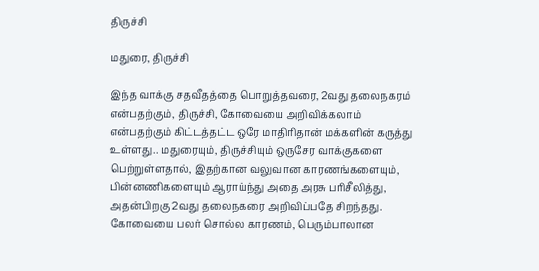திருச்சி

மதுரை, திருச்சி

இந்த வாக்கு சதவீதத்தை பொறுத்தவரை, 2வது தலைநகரம் என்பதற்கும், திருச்சி, கோவையை அறிவிக்கலாம் என்பதற்கும் கிட்டத்தட்ட ஒரே மாதிரிதான் மக்களின் கருத்து உள்ளது.. மதுரையும், திருச்சியும் ஒருசேர வாக்குகளை பெற்றுள்ளதால், இதற்கான வலுவான காரணங்களையும், பின்னணிகளையும் ஆராய்ந்து அதை அரசு பரிசீலித்து, அதன்பிறகு 2வது தலைநகரை அறிவிப்பதே சிறந்தது. கோவையை பலர் சொல்ல காரணம், பெரும்பாலான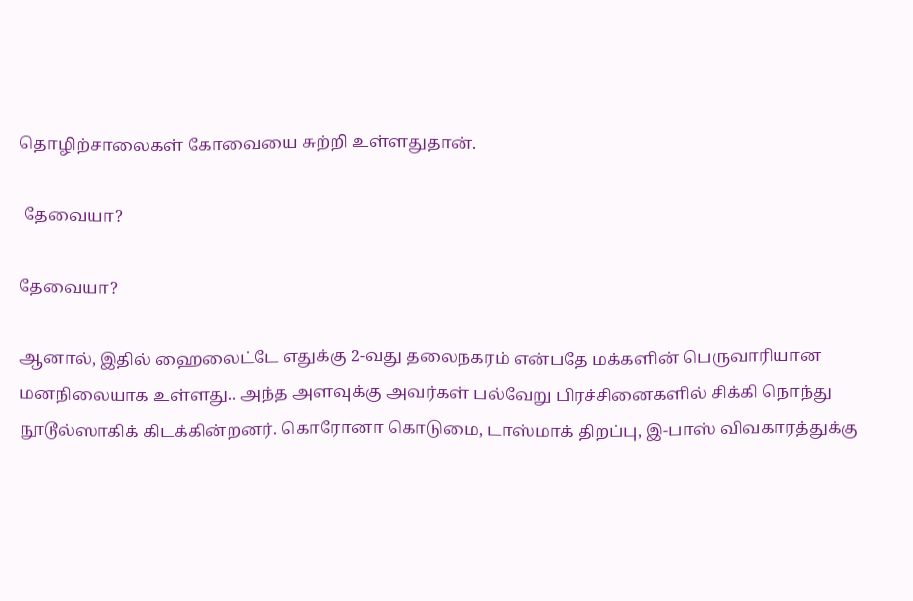தொழிற்சாலைகள் கோவையை சுற்றி உள்ளதுதான்.

 தேவையா?

தேவையா?

ஆனால், இதில் ஹைலைட்டே எதுக்கு 2-வது தலைநகரம் என்பதே மக்களின் பெருவாரியான மனநிலையாக உள்ளது.. அந்த அளவுக்கு அவர்கள் பல்வேறு பிரச்சினைகளில் சிக்கி நொந்து நூடூல்ஸாகிக் கிடக்கின்றனர். கொரோனா கொடுமை, டாஸ்மாக் திறப்பு, இ-பாஸ் விவகாரத்துக்கு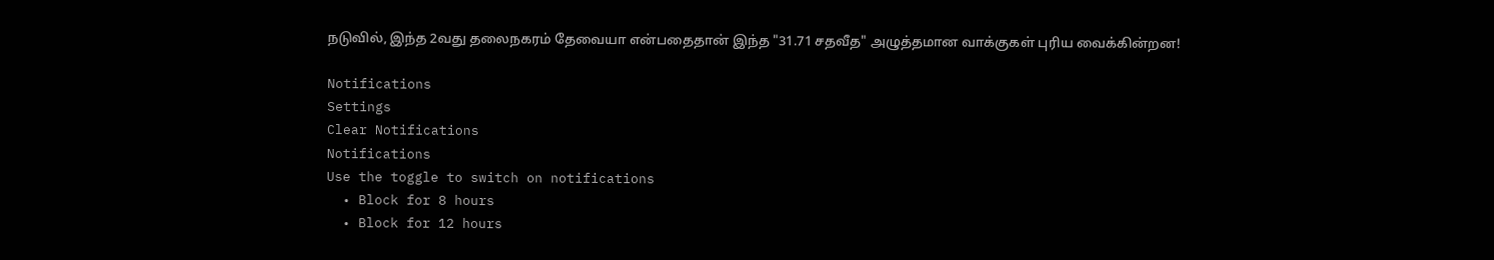நடுவில், இந்த 2வது தலைநகரம் தேவையா என்பதைதான் இந்த "31.71 சதவீத" அழுத்தமான வாக்குகள் புரிய வைக்கின்றன!

Notifications
Settings
Clear Notifications
Notifications
Use the toggle to switch on notifications
  • Block for 8 hours
  • Block for 12 hours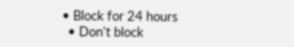• Block for 24 hours
  • Don't block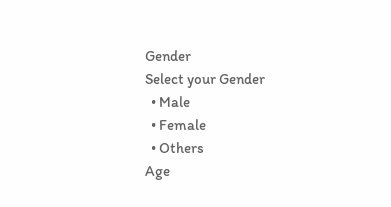Gender
Select your Gender
  • Male
  • Female
  • Others
Age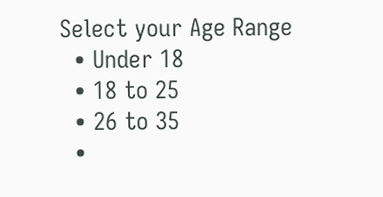Select your Age Range
  • Under 18
  • 18 to 25
  • 26 to 35
  •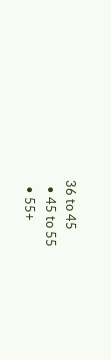36 to 45
  • 45 to 55
  • 55+